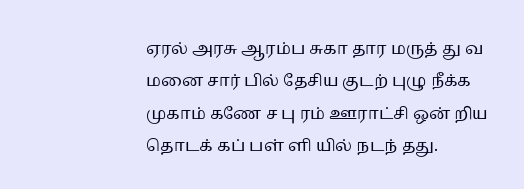ஏரல் அரசு ஆரம்ப சுகா தார மருத் து வ மனை சார் பில் தேசிய குடற் புழு நீக்க முகாம் கணே ச பு ரம் ஊராட்சி ஒன் றிய தொடக் கப் பள் ளி யில் நடந் தது.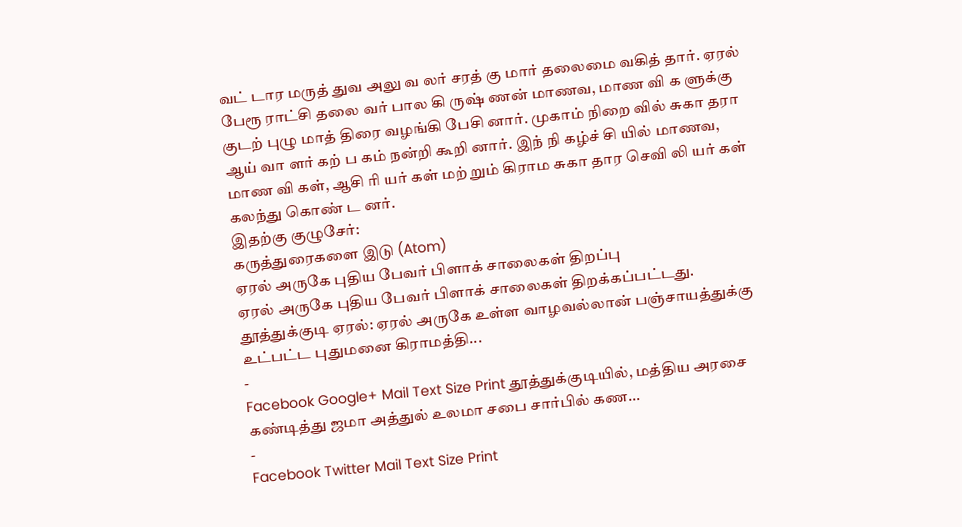வட் டார மருத் துவ அலு வ லர் சரத் கு மார் தலைமை வகித் தார். ஏரல் பேரூ ராட்சி தலை வர் பால கி ருஷ் ணன் மாணவ, மாண வி க ளுக்கு குடற் புழு மாத் திரை வழங்கி பேசி னார். முகாம் நிறை வில் சுகா தரா ஆய் வா ளர் கற் ப கம் நன்றி கூறி னார். இந் நி கழ்ச் சி யில் மாணவ, மாண வி கள், ஆசி ரி யர் கள் மற் றும் கிராம சுகா தார செவி லி யர் கள் கலந்து கொண் ட னர்.
இதற்கு குழுசேர்:
கருத்துரைகளை இடு (Atom)
ஏரல் அருகே புதிய பேவர் பிளாக் சாலைகள் திறப்பு
ஏரல் அருகே புதிய பேவர் பிளாக் சாலைகள் திறக்கப்பட்டது. தூத்துக்குடி ஏரல்: ஏரல் அருகே உள்ள வாழவல்லான் பஞ்சாயத்துக்கு உட்பட்ட புதுமனை கிராமத்தி...
-
Facebook Google+ Mail Text Size Print தூத்துக்குடியில், மத்திய அரசை கண்டித்து ஜமா அத்துல் உலமா சபை சார்பில் கண...
-
Facebook Twitter Mail Text Size Print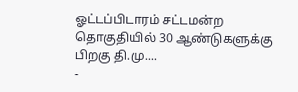ஓட்டப்பிடாரம் சட்டமன்ற தொகுதியில் 30 ஆண்டுகளுக்கு பிறகு தி.மு....
-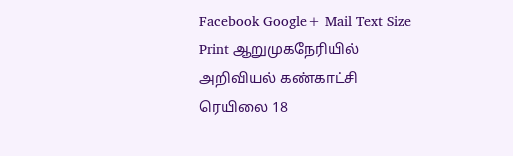Facebook Google+ Mail Text Size Print ஆறுமுகநேரியில் அறிவியல் கண்காட்சி ரெயிலை 18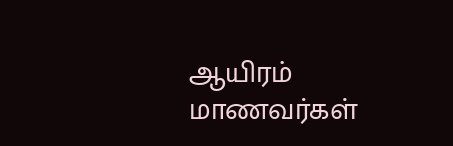ஆயிரம் மாணவர்கள்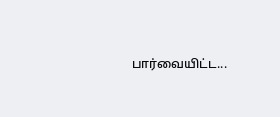பார்வையிட்ட...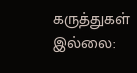கருத்துகள் இல்லை: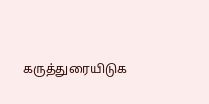கருத்துரையிடுக